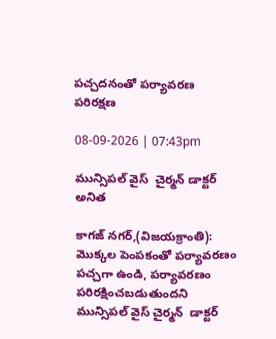పచ్చదనంతో పర్యావరణ పరిరక్షణ

08-09-2026 | 07:43pm

మున్సిపల్ వైస్  చైర్మన్ డాక్టర్ అనిత

కాగజ్ నగర్,(విజయక్రాంతి): మొక్కల పెంపకంతో పర్యావరణం   పచ్చగా ఉండి, పర్యావరణం  పరిరక్షించబడుతుందని మున్సిపల్ వైస్ చైర్మన్  డాక్టర్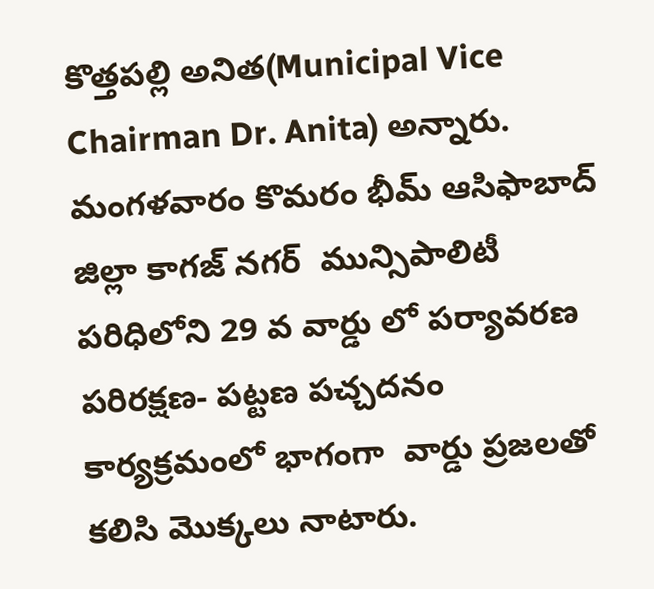కొత్తపల్లి అనిత(Municipal Vice Chairman Dr. Anita) అన్నారు. మంగళవారం కొమరం భీమ్ ఆసిఫాబాద్ జిల్లా కాగజ్ నగర్  మున్సిపాలిటీ పరిధిలోని 29 వ వార్డు లో పర్యావరణ పరిరక్షణ- పట్టణ పచ్చదనం కార్యక్రమంలో భాగంగా  వార్డు ప్రజలతో  కలిసి మొక్కలు నాటారు.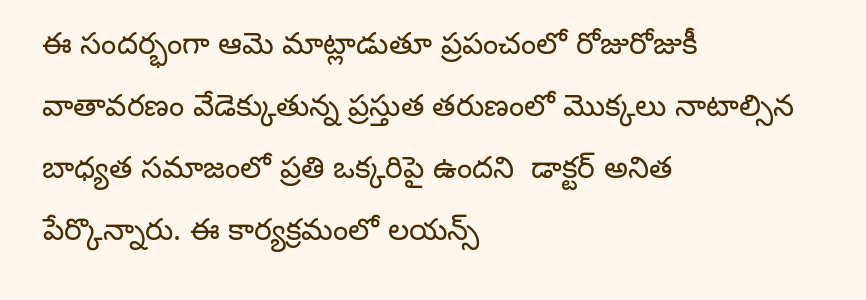ఈ సందర్భంగా ఆమె మాట్లాడుతూ ప్రపంచంలో రోజురోజుకీ వాతావరణం వేడెక్కుతున్న ప్రస్తుత తరుణంలో మొక్కలు నాటాల్సిన   బాధ్యత సమాజంలో ప్రతి ఒక్కరిపై ఉందని  డాక్టర్ అనిత  పేర్కొన్నారు. ఈ కార్యక్రమంలో లయన్స్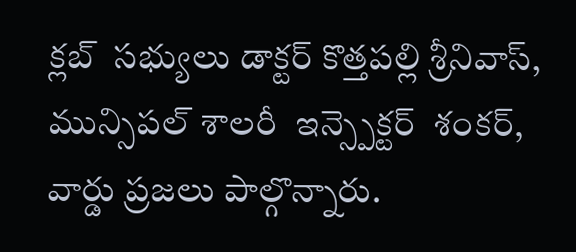క్లబ్  సభ్యులు డాక్టర్ కొత్తపల్లి శ్రీనివాస్, మున్సిపల్ శాలరీ  ఇన్స్పెక్టర్  శంకర్, వార్డు ప్రజలు పాల్గొన్నారు.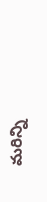మరిన్ని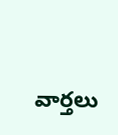వార్తలు